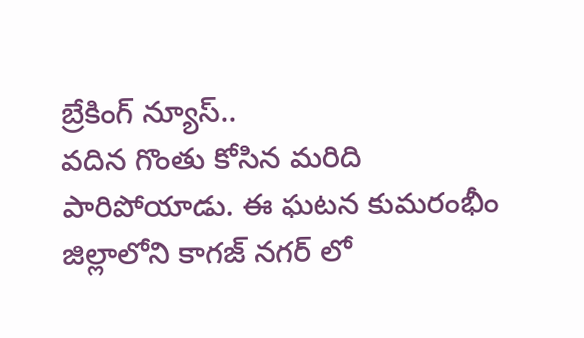బ్రేకింగ్ న్యూస్..
వదిన గొంతు కోసిన మరిది పారిపోయాడు. ఈ ఘటన కుమరంభీం జిల్లాలోని కాగజ్ నగర్ లో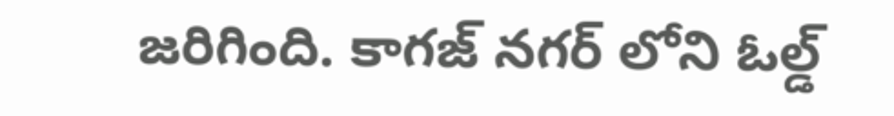జరిగింది. కాగజ్ నగర్ లోని ఓల్డ్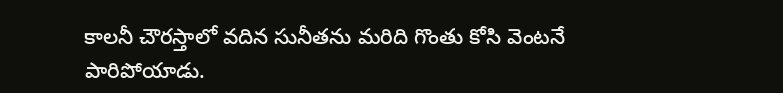కాలనీ చౌరస్తాలో వదిన సునీతను మరిది గొంతు కోసి వెంటనే పారిపోయాడు.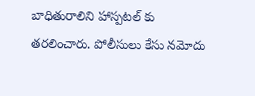బాధితురాలిని హాస్పటల్ కు తరలించారు. పోలీసులు కేసు నమోదు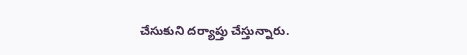చేసుకుని దర్యాప్తు చేస్తున్నారు.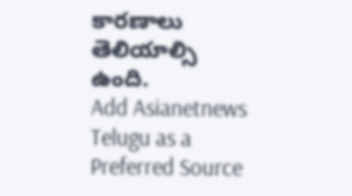కారణాలు తెలియాల్సి ఉంది.
Add Asianetnews Telugu as a Preferred Source